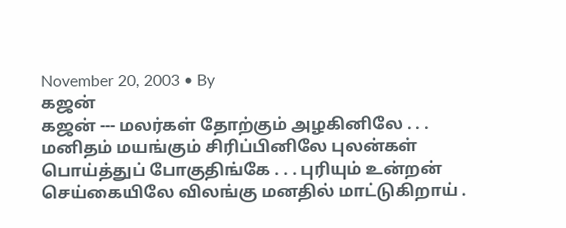November 20, 2003 • By
கஜன்
கஜன் --- மலர்கள் தோற்கும் அழகினிலே . . . மனிதம் மயங்கும் சிரிப்பினிலே புலன்கள் பொய்த்துப் போகுதிங்கே . . . புரியும் உன்றன் செய்கையிலே விலங்கு மனதில் மாட்டுகிறாய் .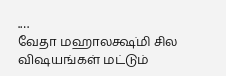.…
வேதா மஹாலக்ஷ்மி சில விஷயங்கள் மட்டும்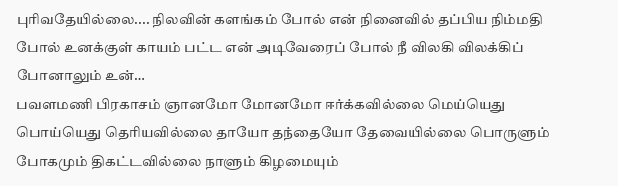புரிவதேயில்லை.... நிலவின் களங்கம் போல் என் நினைவில் தப்பிய நிம்மதி போல் உனக்குள் காயம் பட்ட என் அடிவேரைப் போல் நீ விலகி விலக்கிப் போனாலும் உன்…
பவளமணி பிரகாசம் ஞானமோ மோனமோ ஈர்க்கவில்லை மெய்யெது பொய்யெது தெரியவில்லை தாயோ தந்தையோ தேவையில்லை பொருளும் போகமும் திகட்டவில்லை நாளும் கிழமையும்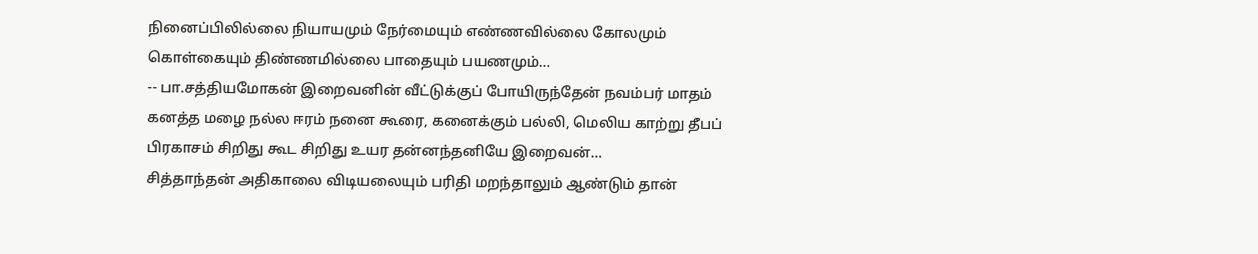நினைப்பிலில்லை நியாயமும் நேர்மையும் எண்ணவில்லை கோலமும் கொள்கையும் திண்ணமில்லை பாதையும் பயணமும்…
-- பா.சத்தியமோகன் இறைவனின் வீட்டுக்குப் போயிருந்தேன் நவம்பர் மாதம் கனத்த மழை நல்ல ஈரம் நனை கூரை, கனைக்கும் பல்லி, மெலிய காற்று தீபப் பிரகாசம் சிறிது கூட சிறிது உயர தன்னந்தனியே இறைவன்…
சித்தாந்தன் அதிகாலை விடியலையும் பரிதி மறந்தாலும் ஆண்டும் தான்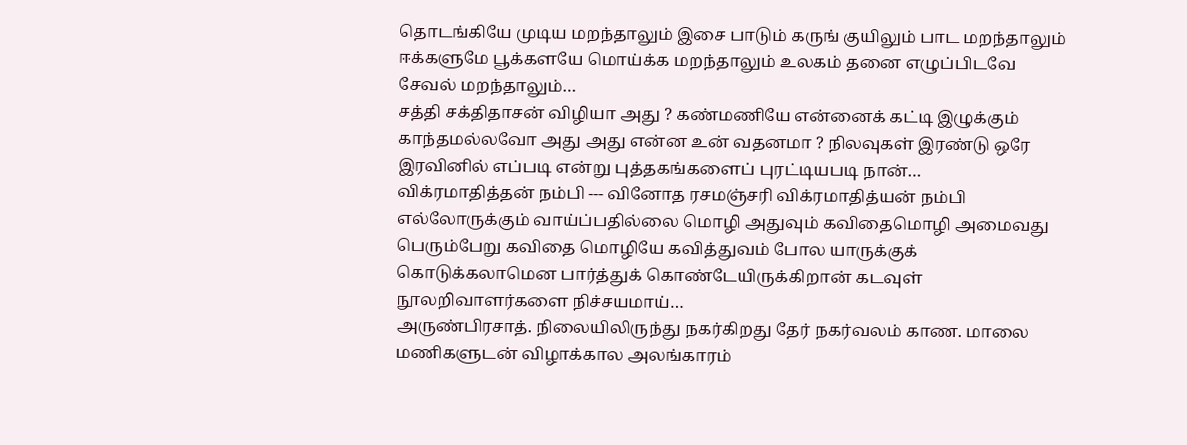தொடங்கியே முடிய மறந்தாலும் இசை பாடும் கருங் குயிலும் பாட மறந்தாலும் ஈக்களுமே பூக்களயே மொய்க்க மறந்தாலும் உலகம் தனை எழுப்பிடவே சேவல் மறந்தாலும்…
சத்தி சக்திதாசன் விழியா அது ? கண்மணியே என்னைக் கட்டி இழுக்கும் காந்தமல்லவோ அது அது என்ன உன் வதனமா ? நிலவுகள் இரண்டு ஒரே இரவினில் எப்படி என்று புத்தகங்களைப் புரட்டியபடி நான்…
விக்ரமாதித்தன் நம்பி --- வினோத ரசமஞ்சரி விக்ரமாதித்யன் நம்பி எல்லோருக்கும் வாய்ப்பதில்லை மொழி அதுவும் கவிதைமொழி அமைவது பெரும்பேறு கவிதை மொழியே கவித்துவம் போல யாருக்குக் கொடுக்கலாமென பார்த்துக் கொண்டேயிருக்கிறான் கடவுள் நூலறிவாளர்களை நிச்சயமாய்…
அருண்பிரசாத். நிலையிலிருந்து நகர்கிறது தேர் நகர்வலம் காண. மாலை மணிகளுடன் விழாக்கால அலங்காரம்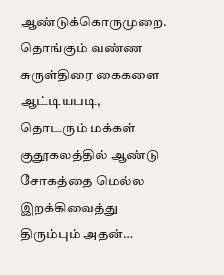ஆண்டுக்கொருமுறை. தொங்கும் வண்ண சுருள்திரை கைகளை ஆட்டியபடி, தொடரும் மக்கள் குதூகலத்தில் ஆண்டு சோகத்தை மெல்ல இறக்கிவைத்து திரும்பும் அதன்…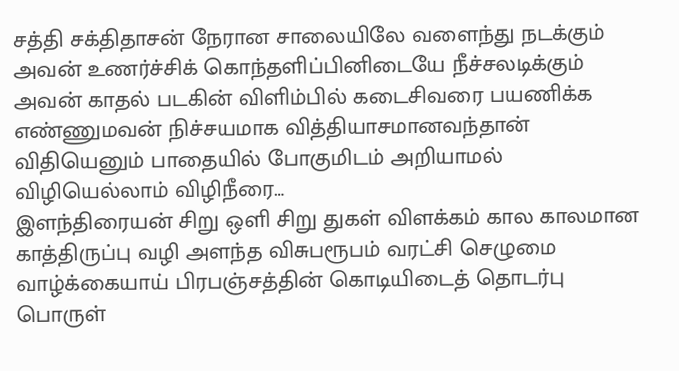சத்தி சக்திதாசன் நேரான சாலையிலே வளைந்து நடக்கும் அவன் உணர்ச்சிக் கொந்தளிப்பினிடையே நீச்சலடிக்கும் அவன் காதல் படகின் விளிம்பில் கடைசிவரை பயணிக்க எண்ணுமவன் நிச்சயமாக வித்தியாசமானவந்தான் விதியெனும் பாதையில் போகுமிடம் அறியாமல் விழியெல்லாம் விழிநீரை…
இளந்திரையன் சிறு ஒளி சிறு துகள் விளக்கம் கால காலமான காத்திருப்பு வழி அளந்த விசுபரூபம் வரட்சி செழுமை வாழ்க்கையாய் பிரபஞ்சத்தின் கொடியிடைத் தொடர்பு பொருள்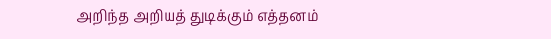அறிந்த அறியத் துடிக்கும் எத்தனம்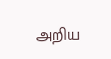அறிய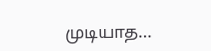முடியாத…